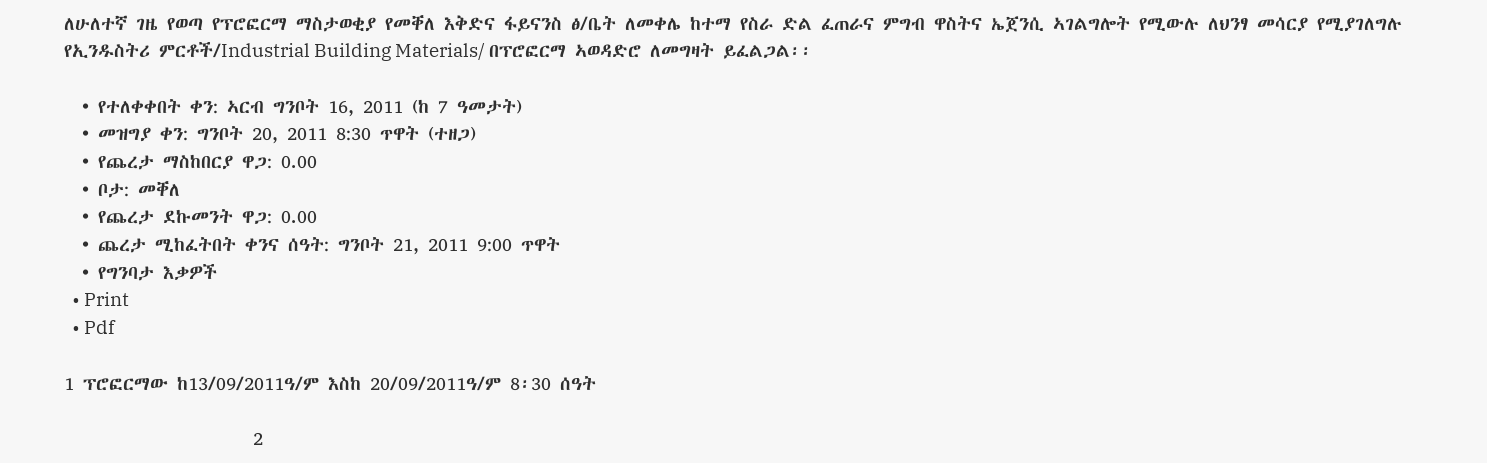ለሁለተኛ ገዜ የወጣ የፕሮፎርማ ማስታወቂያ የመቐለ እቅድና ፋይናንስ ፅ/ቤት ለመቀሌ ከተማ የስራ ድል ፈጠራና ምግብ ዋስትና ኤጀንሲ ኣገልግሎት የሚውሉ ለህንፃ መሳርያ የሚያገለግሉ የኢንዱስትሪ ምርቶች/Industrial Building Materials/ በፕሮፎርማ ኣወዳድሮ ለመግዛት ይፈልጋል፡፡

  • የተለቀቀበት ቀን: ኣርብ ግንቦት 16, 2011 (ከ 7 ዓመታት)
  • መዝግያ ቀን: ግንቦት 20, 2011 8:30 ጥዋት (ተዘጋ)
  • የጨረታ ማስከበርያ ዋጋ: 0.00
  • ቦታ: መቐለ
  • የጨረታ ደኩመንት ዋጋ: 0.00
  • ጨረታ ሚከፈትበት ቀንና ሰዓት: ግንቦት 21, 2011 9:00 ጥዋት
  • የግንባታ እቃዎች
  • Print
  • Pdf

1 ፕሮፎርማው ከ13/09/2011ዓ/ም እስከ 20/09/2011ዓ/ም 8፡30 ሰዓት

                     2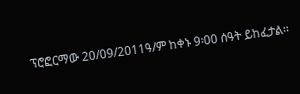ፕሮፎርማው 20/09/2011ዓ/ም ከቀኑ 9፡00 ሰዓት ይከፈታል፡፡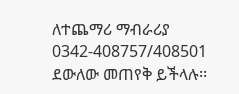ለተጨማሪ ማብራሪያ 0342-408757/408501 ደውለው መጠየቅ ይችላሉ፡፡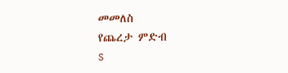መመለስ
የጨረታ ምድብ
s